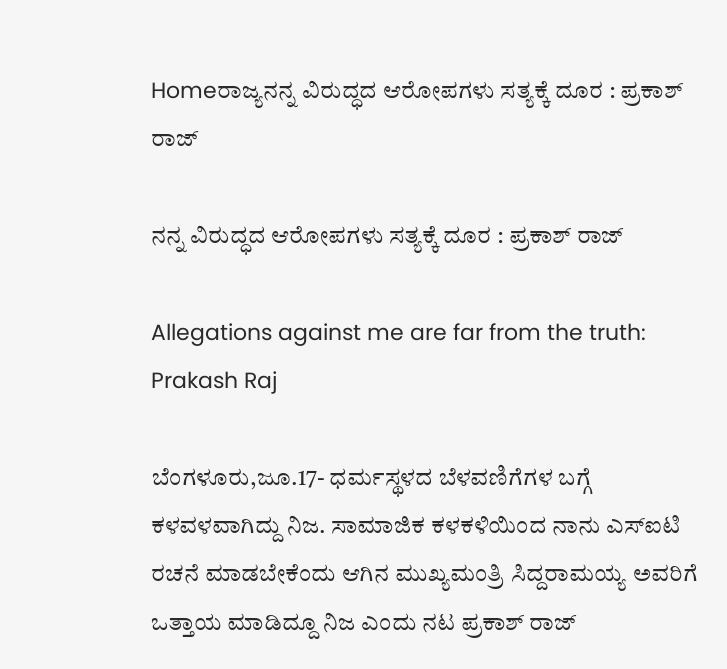Homeರಾಜ್ಯನನ್ನ ವಿರುದ್ಧದ ಆರೋಪಗಳು ಸತ್ಯಕ್ಕೆ ದೂರ : ಪ್ರಕಾಶ್‌ ರಾಜ್‌

ನನ್ನ ವಿರುದ್ಧದ ಆರೋಪಗಳು ಸತ್ಯಕ್ಕೆ ದೂರ : ಪ್ರಕಾಶ್‌ ರಾಜ್‌

Allegations against me are far from the truth: Prakash Raj

ಬೆಂಗಳೂರು,ಜೂ.17- ಧರ್ಮಸ್ಥಳದ ಬೆಳವಣಿಗೆಗಳ ಬಗ್ಗೆ ಕಳವಳವಾಗಿದ್ದು ನಿಜ. ಸಾಮಾಜಿಕ ಕಳಕಳಿಯಿಂದ ನಾನು ಎಸ್‌‍ಐಟಿ ರಚನೆ ಮಾಡಬೇಕೆಂದು ಆಗಿನ ಮುಖ್ಯಮಂತ್ರಿ ಸಿದ್ದರಾಮಯ್ಯ ಅವರಿಗೆ ಒತ್ತಾಯ ಮಾಡಿದ್ದೂ ನಿಜ ಎಂದು ನಟ ಪ್ರಕಾಶ್‌ ರಾಜ್‌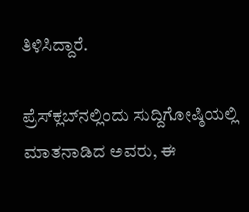ತಿಳಿಸಿದ್ದಾರೆ.

ಪ್ರೆಸ್‌‍ಕ್ಲಬ್‌ನಲ್ಲಿಂದು ಸುದ್ದಿಗೋಷ್ಠಿಯಲ್ಲಿ ಮಾತನಾಡಿದ ಅವರು, ಈ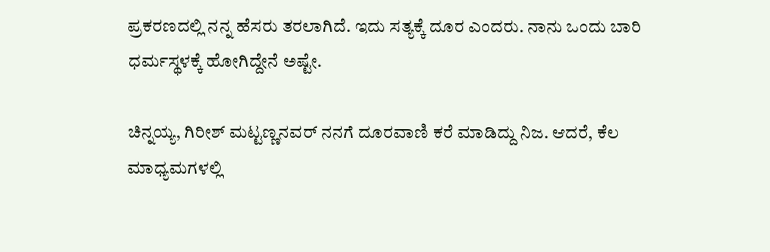ಪ್ರಕರಣದಲ್ಲಿ ನನ್ನ ಹೆಸರು ತರಲಾಗಿದೆ. ಇದು ಸತ್ಯಕ್ಕೆ ದೂರ ಎಂದರು. ನಾನು ಒಂದು ಬಾರಿ ಧರ್ಮಸ್ಥಳಕ್ಕೆ ಹೋಗಿದ್ದೇನೆ ಅಷ್ಟೇ.

ಚಿನ್ನಯ್ಯ, ಗಿರೀಶ್‌ ಮಟ್ಟಣ್ಣನವರ್‌ ನನಗೆ ದೂರವಾಣಿ ಕರೆ ಮಾಡಿದ್ದು ನಿಜ. ಆದರೆ, ಕೆಲ ಮಾಧ್ಯಮಗಳಲ್ಲಿ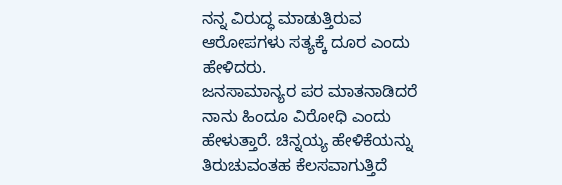ನನ್ನ ವಿರುದ್ಧ ಮಾಡುತ್ತಿರುವ ಆರೋಪಗಳು ಸತ್ಯಕ್ಕೆ ದೂರ ಎಂದು ಹೇಳಿದರು.
ಜನಸಾಮಾನ್ಯರ ಪರ ಮಾತನಾಡಿದರೆ ನಾನು ಹಿಂದೂ ವಿರೋಧಿ ಎಂದು ಹೇಳುತ್ತಾರೆ. ಚಿನ್ನಯ್ಯ ಹೇಳಿಕೆಯನ್ನು ತಿರುಚುವಂತಹ ಕೆಲಸವಾಗುತ್ತಿದೆ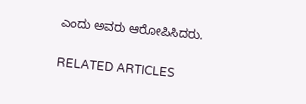ಎಂದು ಅವರು ಆರೋಪಿಸಿದರು.

RELATED ARTICLES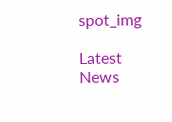spot_img

Latest News